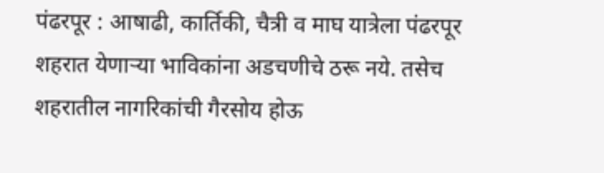पंढरपूर : आषाढी, कार्तिकी, चैत्री व माघ यात्रेला पंढरपूर शहरात येणाऱ्या भाविकांना अडचणीचे ठरू नये. तसेच शहरातील नागरिकांची गैरसोय होऊ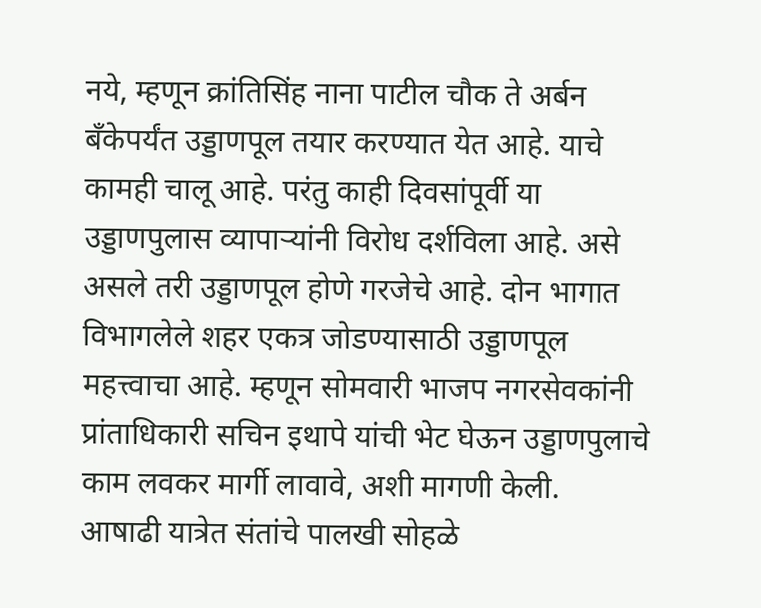नये, म्हणून क्रांतिसिंह नाना पाटील चौक ते अर्बन बँकेपर्यंत उड्डाणपूल तयार करण्यात येत आहे. याचे कामही चालू आहे. परंतु काही दिवसांपूर्वी या उड्डाणपुलास व्यापाऱ्यांनी विरोध दर्शविला आहे. असे असले तरी उड्डाणपूल होणे गरजेचे आहे. दोन भागात विभागलेले शहर एकत्र जोडण्यासाठी उड्डाणपूल महत्त्वाचा आहे. म्हणून सोमवारी भाजप नगरसेवकांनी प्रांताधिकारी सचिन इथापे यांची भेट घेऊन उड्डाणपुलाचे काम लवकर मार्गी लावावे, अशी मागणी केली.
आषाढी यात्रेत संतांचे पालखी सोहळे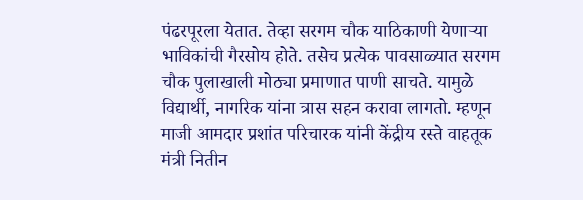पंढरपूरला येतात. तेव्हा सरगम चौक याठिकाणी येणाऱ्या भाविकांची गैरसोय होते. तसेच प्रत्येक पावसाळ्यात सरगम चौक पुलाखाली मोठ्या प्रमाणात पाणी साचते. यामुळे विद्यार्थी, नागरिक यांना त्रास सहन करावा लागतो. म्हणून माजी आमदार प्रशांत परिचारक यांनी केंद्रीय रस्ते वाहतूक मंत्री नितीन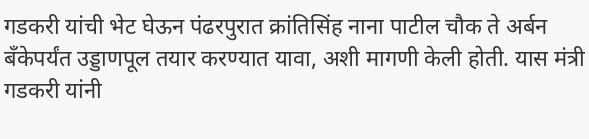गडकरी यांची भेट घेऊन पंढरपुरात क्रांतिसिंह नाना पाटील चौक ते अर्बन बँकेपर्यंत उड्डाणपूल तयार करण्यात यावा, अशी मागणी केली होती. यास मंत्री गडकरी यांनी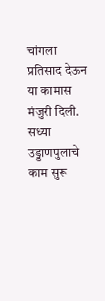चांगला प्रतिसाद देऊन या कामास मंजुरी दिली.
सध्या उड्डाणपुलाचे काम सुरू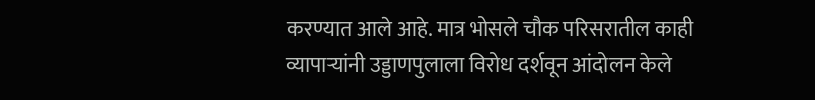करण्यात आले आहे. मात्र भोसले चौक परिसरातील काही व्यापाऱ्यांनी उड्डाणपुलाला विरोध दर्शवून आंदोलन केले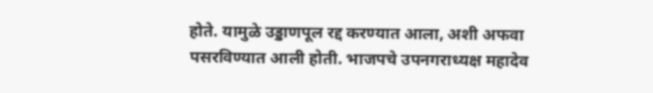होते. यामुळे उड्डाणपूल रद्द करण्यात आला, अशी अफवा पसरविण्यात आली होती. भाजपचे उपनगराध्यक्ष महादेव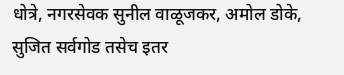धोत्रे, नगरसेवक सुनील वाळूजकर, अमोल डोके, सुजित सर्वगोड तसेच इतर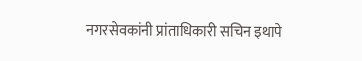नगरसेवकांनी प्रांताधिकारी सचिन इथापे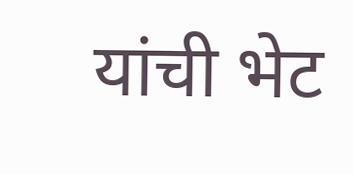यांची भेट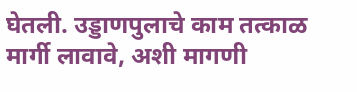घेतली. उड्डाणपुलाचे काम तत्काळ मार्गी लावावे, अशी मागणी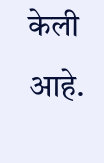केली आहे.